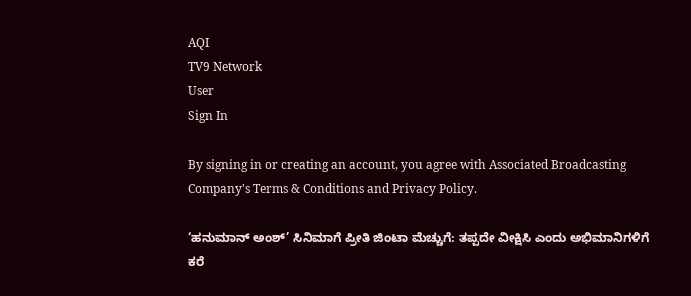AQI
TV9 Network
User
Sign In

By signing in or creating an account, you agree with Associated Broadcasting Company's Terms & Conditions and Privacy Policy.

‘ಹನುಮಾನ್ ಅಂಶ್’ ಸಿನಿಮಾಗೆ ಪ್ರೀತಿ ಜಿಂಟಾ ಮೆಚ್ಚುಗೆ: ತಪ್ಪದೇ ವೀಕ್ಷಿಸಿ ಎಂದು ಅಭಿಮಾನಿಗಳಿಗೆ ಕರೆ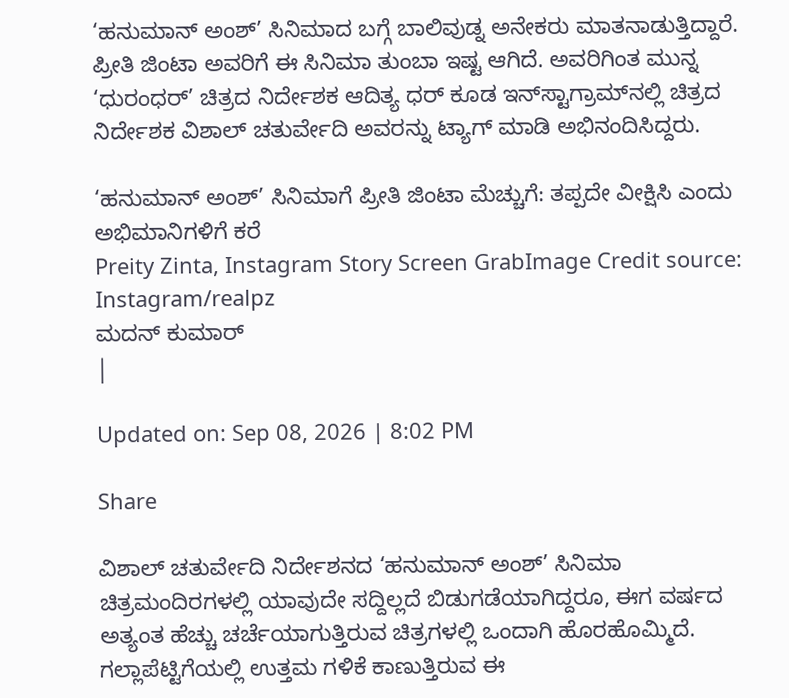‘ಹನುಮಾನ್ ಅಂಶ್’ ಸಿನಿಮಾದ ಬಗ್ಗೆ ಬಾಲಿವುಡ್ನ ಅನೇಕರು ಮಾತನಾಡುತ್ತಿದ್ದಾರೆ. ಪ್ರೀತಿ ಜಿಂಟಾ ಅವರಿಗೆ ಈ ಸಿನಿಮಾ ತುಂಬಾ ಇಷ್ಟ ಆಗಿದೆ. ಅವರಿಗಿಂತ ಮುನ್ನ ‘ಧುರಂಧರ್’ ಚಿತ್ರದ ನಿರ್ದೇಶಕ ಆದಿತ್ಯ ಧರ್ ಕೂಡ ಇನ್‌ಸ್ಟಾಗ್ರಾಮ್‌ನಲ್ಲಿ ಚಿತ್ರದ ನಿರ್ದೇಶಕ ವಿಶಾಲ್ ಚತುರ್ವೇದಿ ಅವರನ್ನು ಟ್ಯಾಗ್ ಮಾಡಿ ಅಭಿನಂದಿಸಿದ್ದರು.

‘ಹನುಮಾನ್ ಅಂಶ್’ ಸಿನಿಮಾಗೆ ಪ್ರೀತಿ ಜಿಂಟಾ ಮೆಚ್ಚುಗೆ: ತಪ್ಪದೇ ವೀಕ್ಷಿಸಿ ಎಂದು ಅಭಿಮಾನಿಗಳಿಗೆ ಕರೆ
Preity Zinta, Instagram Story Screen GrabImage Credit source: Instagram/realpz
ಮದನ್ ಕುಮಾರ್
|

Updated on: Sep 08, 2026 | 8:02 PM

Share

ವಿಶಾಲ್ ಚತುರ್ವೇದಿ ನಿರ್ದೇಶನದ ‘ಹನುಮಾನ್ ಅಂಶ್’ ಸಿನಿಮಾ ಚಿತ್ರಮಂದಿರಗಳಲ್ಲಿ ಯಾವುದೇ ಸದ್ದಿಲ್ಲದೆ ಬಿಡುಗಡೆಯಾಗಿದ್ದರೂ, ಈಗ ವರ್ಷದ ಅತ್ಯಂತ ಹೆಚ್ಚು ಚರ್ಚೆಯಾಗುತ್ತಿರುವ ಚಿತ್ರಗಳಲ್ಲಿ ಒಂದಾಗಿ ಹೊರಹೊಮ್ಮಿದೆ. ಗಲ್ಲಾಪೆಟ್ಟಿಗೆಯಲ್ಲಿ ಉತ್ತಮ ಗಳಿಕೆ ಕಾಣುತ್ತಿರುವ ಈ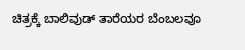ಚಿತ್ರಕ್ಕೆ ಬಾಲಿವುಡ್ ತಾರೆಯರ ಬೆಂಬಲವೂ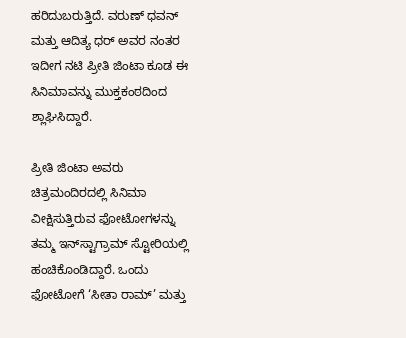ಹರಿದುಬರುತ್ತಿದೆ. ವರುಣ್ ಧವನ್ ಮತ್ತು ಆದಿತ್ಯ ಧರ್ ಅವರ ನಂತರ ಇದೀಗ ನಟಿ ಪ್ರೀತಿ ಜಿಂಟಾ ಕೂಡ ಈ ಸಿನಿಮಾವನ್ನು ಮುಕ್ತಕಂಠದಿಂದ ಶ್ಲಾಘಿಸಿದ್ದಾರೆ.

ಪ್ರೀತಿ ಜಿಂಟಾ ಅವರು ಚಿತ್ರಮಂದಿರದಲ್ಲಿ ಸಿನಿಮಾ ವೀಕ್ಷಿಸುತ್ತಿರುವ ಫೋಟೋಗಳನ್ನು ತಮ್ಮ ಇನ್‌ಸ್ಟಾಗ್ರಾಮ್ ಸ್ಟೋರಿಯಲ್ಲಿ ಹಂಚಿಕೊಂಡಿದ್ದಾರೆ. ಒಂದು ಫೋಟೋಗೆ ‘ಸೀತಾ ರಾಮ್’ ಮತ್ತು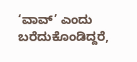‘ವಾವ್’ ಎಂದು ಬರೆದುಕೊಂಡಿದ್ದರೆ,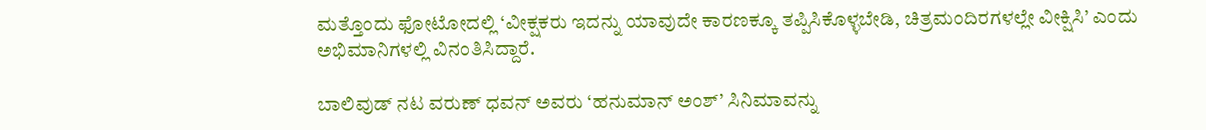ಮತ್ತೊಂದು ಫೋಟೋದಲ್ಲಿ ‘ವೀಕ್ಷಕರು ಇದನ್ನು ಯಾವುದೇ ಕಾರಣಕ್ಕೂ ತಪ್ಪಿಸಿಕೊಳ್ಳಬೇಡಿ, ಚಿತ್ರಮಂದಿರಗಳಲ್ಲೇ ವೀಕ್ಷಿಸಿ’ ಎಂದು ಅಭಿಮಾನಿಗಳಲ್ಲಿ ವಿನಂತಿಸಿದ್ದಾರೆ.

ಬಾಲಿವುಡ್ ನಟ ವರುಣ್ ಧವನ್ ಅವರು ‘ಹನುಮಾನ್ ಅಂಶ್’ ಸಿನಿಮಾವನ್ನು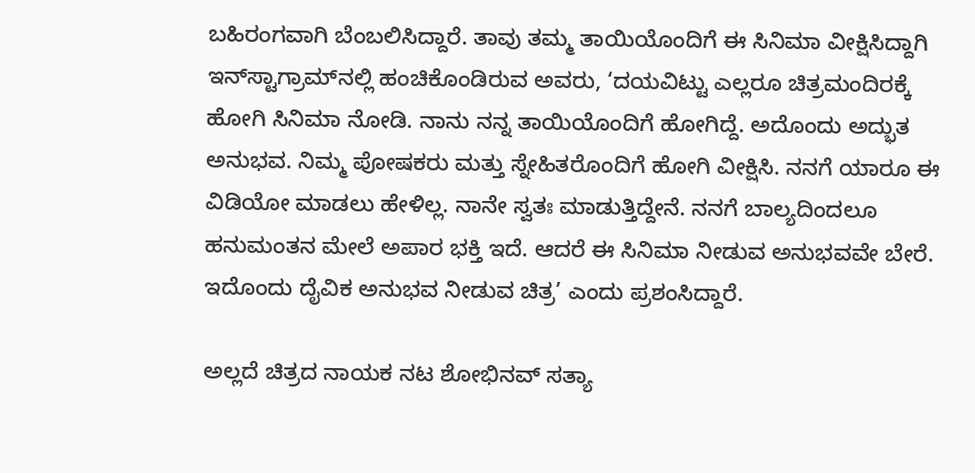ಬಹಿರಂಗವಾಗಿ ಬೆಂಬಲಿಸಿದ್ದಾರೆ. ತಾವು ತಮ್ಮ ತಾಯಿಯೊಂದಿಗೆ ಈ ಸಿನಿಮಾ ವೀಕ್ಷಿಸಿದ್ದಾಗಿ ಇನ್‌ಸ್ಟಾಗ್ರಾಮ್‌ನಲ್ಲಿ ಹಂಚಿಕೊಂಡಿರುವ ಅವರು, ‘ದಯವಿಟ್ಟು ಎಲ್ಲರೂ ಚಿತ್ರಮಂದಿರಕ್ಕೆ ಹೋಗಿ ಸಿನಿಮಾ ನೋಡಿ. ನಾನು ನನ್ನ ತಾಯಿಯೊಂದಿಗೆ ಹೋಗಿದ್ದೆ. ಅದೊಂದು ಅದ್ಭುತ ಅನುಭವ. ನಿಮ್ಮ ಪೋಷಕರು ಮತ್ತು ಸ್ನೇಹಿತರೊಂದಿಗೆ ಹೋಗಿ ವೀಕ್ಷಿಸಿ. ನನಗೆ ಯಾರೂ ಈ ವಿಡಿಯೋ ಮಾಡಲು ಹೇಳಿಲ್ಲ. ನಾನೇ ಸ್ವತಃ ಮಾಡುತ್ತಿದ್ದೇನೆ. ನನಗೆ ಬಾಲ್ಯದಿಂದಲೂ ಹನುಮಂತನ ಮೇಲೆ ಅಪಾರ ಭಕ್ತಿ ಇದೆ. ಆದರೆ ಈ ಸಿನಿಮಾ ನೀಡುವ ಅನುಭವವೇ ಬೇರೆ. ಇದೊಂದು ದೈವಿಕ ಅನುಭವ ನೀಡುವ ಚಿತ್ರ’ ಎಂದು ಪ್ರಶಂಸಿದ್ದಾರೆ.

ಅಲ್ಲದೆ ಚಿತ್ರದ ನಾಯಕ ನಟ ಶೋಭಿನವ್ ಸತ್ಯಾ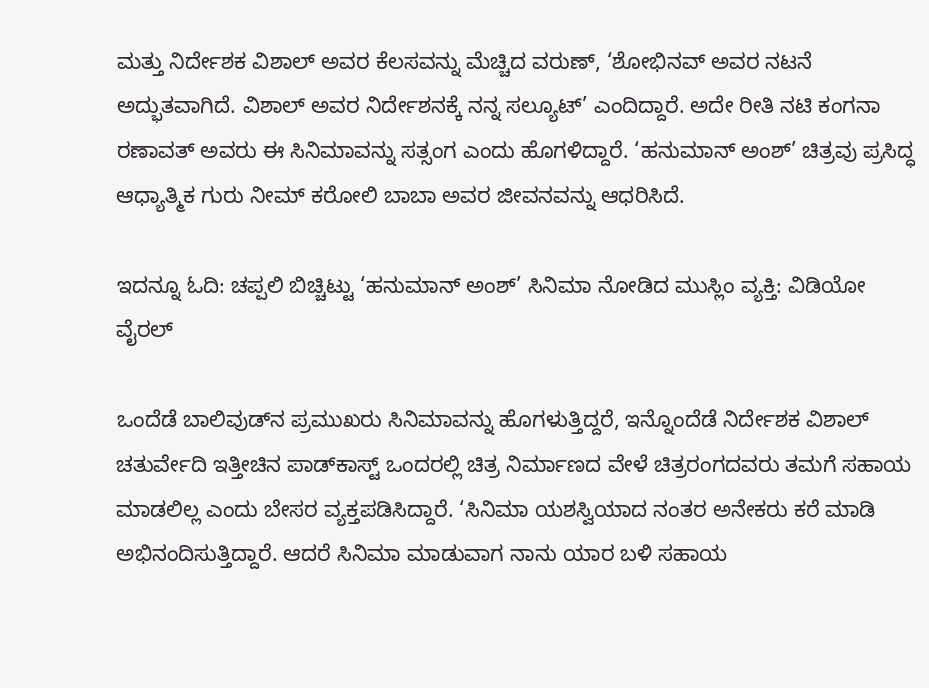ಮತ್ತು ನಿರ್ದೇಶಕ ವಿಶಾಲ್ ಅವರ ಕೆಲಸವನ್ನು ಮೆಚ್ಚಿದ ವರುಣ್, ‘ಶೋಭಿನವ್ ಅವರ ನಟನೆ ಅದ್ಭುತವಾಗಿದೆ. ವಿಶಾಲ್ ಅವರ ನಿರ್ದೇಶನಕ್ಕೆ ನನ್ನ ಸಲ್ಯೂಟ್’ ಎಂದಿದ್ದಾರೆ. ಅದೇ ರೀತಿ ನಟಿ ಕಂಗನಾ ರಣಾವತ್ ಅವರು ಈ ಸಿನಿಮಾವನ್ನು ಸತ್ಸಂಗ ಎಂದು ಹೊಗಳಿದ್ದಾರೆ. ‘ಹನುಮಾನ್ ಅಂಶ್’ ಚಿತ್ರವು ಪ್ರಸಿದ್ಧ ಆಧ್ಯಾತ್ಮಿಕ ಗುರು ನೀಮ್ ಕರೋಲಿ ಬಾಬಾ ಅವರ ಜೀವನವನ್ನು ಆಧರಿಸಿದೆ.

ಇದನ್ನೂ ಓದಿ: ಚಪ್ಪಲಿ ಬಿಚ್ಚಿಟ್ಟು ‘ಹನುಮಾನ್ ಅಂಶ್’ ಸಿನಿಮಾ ನೋಡಿದ ಮುಸ್ಲಿಂ ವ್ಯಕ್ತಿ: ವಿಡಿಯೋ ವೈರಲ್

ಒಂದೆಡೆ ಬಾಲಿವುಡ್‌ನ ಪ್ರಮುಖರು ಸಿನಿಮಾವನ್ನು ಹೊಗಳುತ್ತಿದ್ದರೆ, ಇನ್ನೊಂದೆಡೆ ನಿರ್ದೇಶಕ ವಿಶಾಲ್ ಚತುರ್ವೇದಿ ಇತ್ತೀಚಿನ ಪಾಡ್‌ಕಾಸ್ಟ್ ಒಂದರಲ್ಲಿ ಚಿತ್ರ ನಿರ್ಮಾಣದ ವೇಳೆ ಚಿತ್ರರಂಗದವರು ತಮಗೆ ಸಹಾಯ ಮಾಡಲಿಲ್ಲ ಎಂದು ಬೇಸರ ವ್ಯಕ್ತಪಡಿಸಿದ್ದಾರೆ. ‘ಸಿನಿಮಾ ಯಶಸ್ವಿಯಾದ ನಂತರ ಅನೇಕರು ಕರೆ ಮಾಡಿ ಅಭಿನಂದಿಸುತ್ತಿದ್ದಾರೆ. ಆದರೆ ಸಿನಿಮಾ ಮಾಡುವಾಗ ನಾನು ಯಾರ ಬಳಿ ಸಹಾಯ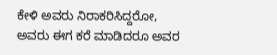ಕೇಳಿ ಅವರು ನಿರಾಕರಿಸಿದ್ದರೋ, ಅವರು ಈಗ ಕರೆ ಮಾಡಿದರೂ ಅವರ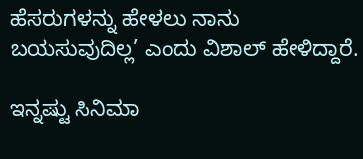ಹೆಸರುಗಳನ್ನು ಹೇಳಲು ನಾನು ಬಯಸುವುದಿಲ್ಲ’ ಎಂದು ವಿಶಾಲ್ ಹೇಳಿದ್ದಾರೆ.

ಇನ್ನಷ್ಟು ಸಿನಿಮಾ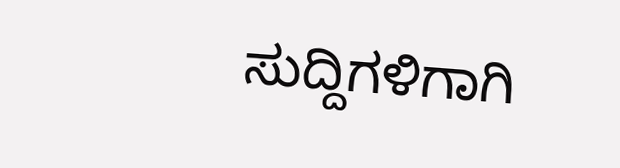ಸುದ್ದಿಗಳಿಗಾಗಿ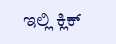ಇಲ್ಲಿ ಕ್ಲಿಕ್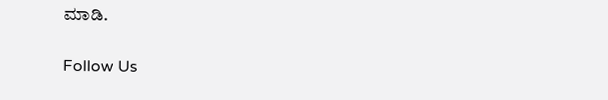ಮಾಡಿ.

Follow Us